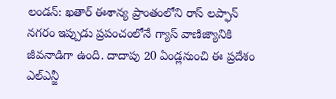లండన్: ఖతార్ ఈశాన్య ప్రాంతంలోని రాస్ లప్ఫాన్ నగరం ఇప్పుడు ప్రపంచంలోనే గ్యాస్ వాణిజ్యానికి జీవనాడిగా ఉంది. దాదాపు 20 ఏండ్లనుంచి ఈ ప్రదేశం ఎల్ఎన్జీ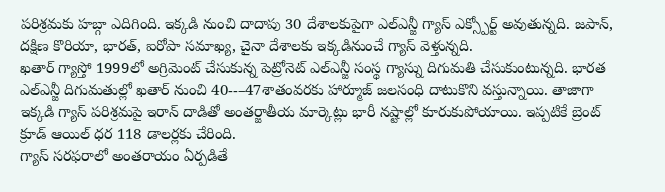పరిశ్రమకు హబ్గా ఎదిగింది. ఇక్కడి నుంచి దాదాపు 30 దేశాలకుపైగా ఎల్ఎన్జీ గ్యాస్ ఎక్స్పోర్ట్ అవుతున్నది. జపాన్, దక్షిణ కొరియా, భారత్, ఐరోపా సమాఖ్య, చైనా దేశాలకు ఇక్కడినుంచే గ్యాస్ వెళ్తున్నది.
ఖతార్ గ్యాస్తో 1999లో అగ్రిమెంట్ చేసుకున్న పెట్రోనెట్ ఎల్ఎన్జీ సంస్థ గ్యాస్ను దిగుమతి చేసుకుంటున్నది. భారత ఎల్ఎన్జీ దిగుమతుల్లో ఖతార్ నుంచి 40--–47శాతంవరకు హార్మూజ్ జలసంధి దాటుకొని వస్తున్నాయి. తాజాగా ఇక్కడి గ్యాస్ పరిశ్రమపై ఇరాన్ దాడితో అంతర్జాతీయ మార్కెట్లు భారీ నష్టాల్లో కూరుకుపోయాయి. ఇప్పటికే బ్రెంట్ క్రూడ్ ఆయిల్ ధర 118 డాలర్లకు చేరింది.
గ్యాస్ సరఫరాలో అంతరాయం ఏర్పడితే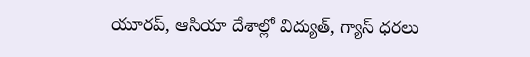యూరప్, ఆసియా దేశాల్లో విద్యుత్, గ్యాస్ ధరలు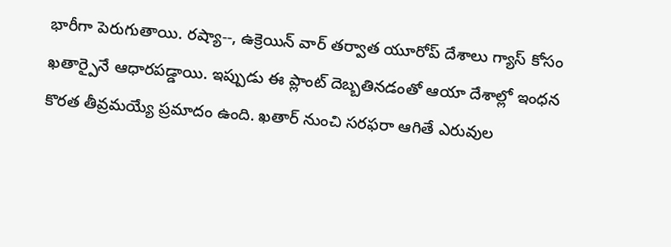భారీగా పెరుగుతాయి. రష్యా--, ఉక్రెయిన్ వార్ తర్వాత యూరోప్ దేశాలు గ్యాస్ కోసం ఖతార్పైనే ఆధారపడ్డాయి. ఇప్పుడు ఈ ప్లాంట్ దెబ్బతినడంతో ఆయా దేశాల్లో ఇంధన కొరత తీవ్రమయ్యే ప్రమాదం ఉంది. ఖతార్ నుంచి సరఫరా ఆగితే ఎరువుల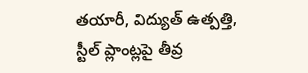తయారీ, విద్యుత్ ఉత్పత్తి, స్టీల్ ప్లాంట్లపై తీవ్ర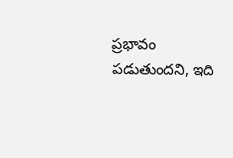ప్రభావం పడుతుందని, ఇది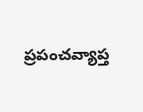ప్రపంచవ్యాప్త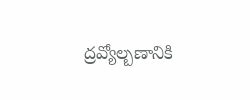ద్రవ్యోల్బణానికి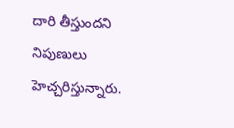దారి తీస్తుందని నిపుణులు హెచ్చరిస్తున్నారు.